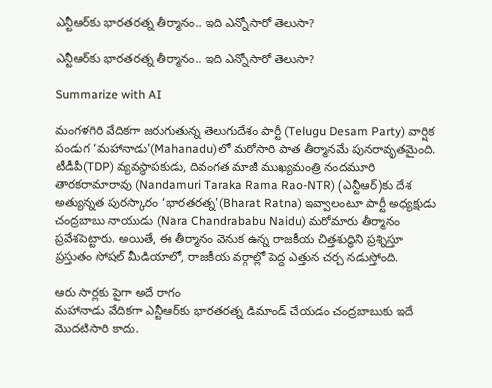ఎన్టీఆర్‌కు భారతరత్న తీర్మానం.. ఇది ఎన్నోసారో తెలుసా?

ఎన్టీఆర్‌కు భారతరత్న తీర్మానం.. ఇది ఎన్నోసారో తెలుసా?

Summarize with AI

మంగళగిరి వేదికగా జరుగుతున్న తెలుగుదేశం పార్టీ (Telugu Desam Party) వార్షిక పండుగ ‘మహానాడు'(Mahanadu)లో మరోసారి పాత తీర్మానమే పునరావృతమైంది. టీడీపీ(TDP) వ్యవస్థాపకుడు, దివంగత మాజీ ముఖ్యమంత్రి నందమూరి తారకరామారావు (Nandamuri Taraka Rama Rao-NTR) (ఎన్టీఆర్)కు దేశ అత్యున్నత పురస్కారం ‘భారతరత్న'(Bharat Ratna) ఇవ్వాలంటూ పార్టీ అధ్య‌క్షుడు చంద్రబాబు నాయుడు (Nara Chandrababu Naidu) మరోమారు తీర్మానం ప్రవేశపెట్టారు. అయితే, ఈ తీర్మానం వెనుక ఉన్న రాజకీయ చిత్తశుద్ధిని ప్రశ్నిస్తూ ప్రస్తుతం సోషల్ మీడియాలో, రాజకీయ వర్గాల్లో పెద్ద ఎత్తున చర్చ నడుస్తోంది.

ఆరు సార్లకు పైగా అదే రాగం
మహానాడు వేదికగా ఎన్టీఆర్‌కు భారతరత్న డిమాండ్ చేయడం చంద్రబాబుకు ఇదే మొదటిసారి కాదు.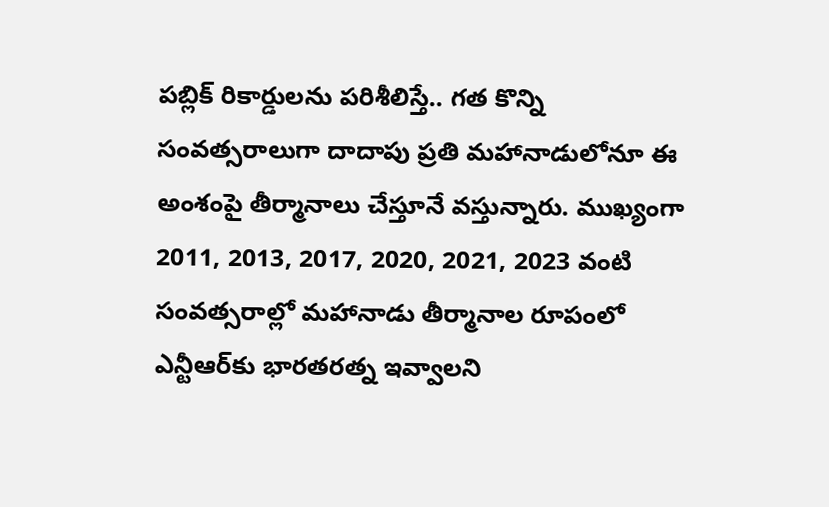పబ్లిక్ రికార్డులను పరిశీలిస్తే.. గత కొన్ని సంవత్సరాలుగా దాదాపు ప్రతి మహానాడులోనూ ఈ అంశంపై తీర్మానాలు చేస్తూనే వస్తున్నారు. ముఖ్యంగా 2011, 2013, 2017, 2020, 2021, 2023 వంటి సంవత్సరాల్లో మహానాడు తీర్మానాల రూపంలో ఎన్టీఆర్‌కు భారతరత్న ఇవ్వాలని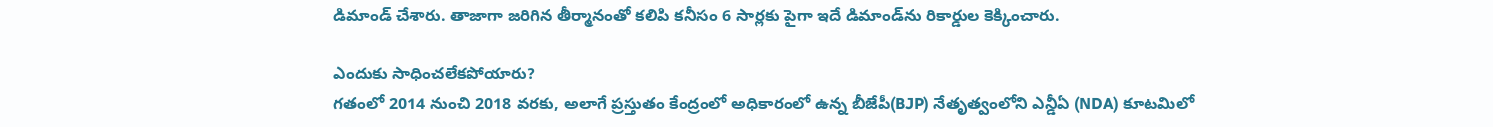డిమాండ్ చేశారు. తాజాగా జరిగిన తీర్మానంతో కలిపి కనీసం 6 సార్లకు పైగా ఇదే డిమాండ్‌ను రికార్డుల కెక్కించారు.

ఎందుకు సాధించలేకపోయారు?
గతంలో 2014 నుంచి 2018 వరకు, అలాగే ప్రస్తుతం కేంద్రంలో అధికారంలో ఉన్న బీజేపీ(BJP) నేతృత్వంలోని ఎన్డీఏ (NDA) కూటమిలో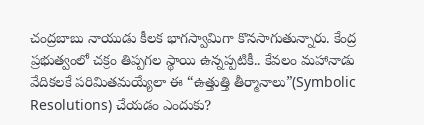చంద్రబాబు నాయుడు కీలక భాగస్వామిగా కొనసాగుతున్నారు. కేంద్ర ప్రభుత్వంలో చక్రం తిప్పగల స్థాయి ఉన్నప్పటికీ.. కేవలం మహానాడు వేదికలకే పరిమితమయ్యేలా ఈ “ఉత్తుత్తి తీర్మానాలు”(Symbolic Resolutions) చేయడం ఎందుకు?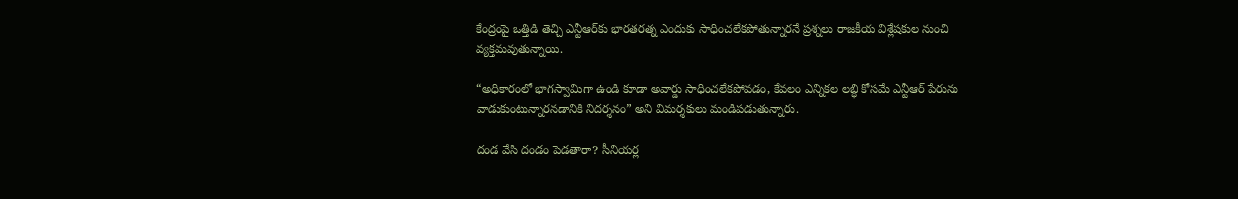కేంద్రంపై ఒత్తిడి తెచ్చి ఎన్టీఆర్‌కు భారతరత్న ఎందుకు సాధించలేకపోతున్నారనే ప్రశ్నలు రాజకీయ విశ్లేషకుల నుంచి వ్యక్తమవుతున్నాయి.

“అధికారంలో భాగస్వామిగా ఉండి కూడా అవార్డు సాధించలేకపోవడం, కేవలం ఎన్నికల లబ్ధి కోసమే ఎన్టీఆర్ పేరును వాడుకుంటున్నారనడానికి నిదర్శనం” అని విమర్శకులు మండిపడుతున్నారు.

దండ వేసి దండం పెడతారా? సీనియర్ల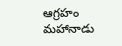ఆగ్రహం
మహానాడు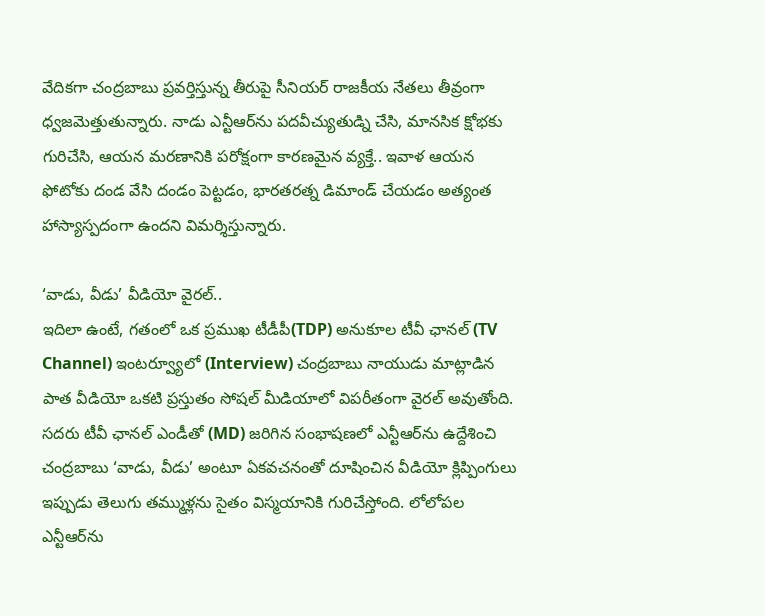వేదికగా చంద్రబాబు ప్రవర్తిస్తున్న తీరుపై సీనియర్ రాజకీయ నేతలు తీవ్రంగా ధ్వజమెత్తుతున్నారు. నాడు ఎన్టీఆర్‌ను పదవీచ్యుతుడ్ని చేసి, మానసిక క్షోభకు గురిచేసి, ఆయన మరణానికి పరోక్షంగా కారణమైన వ్యక్తే.. ఇవాళ ఆయన ఫోటోకు దండ వేసి దండం పెట్టడం, భారతరత్న డిమాండ్ చేయడం అత్యంత హాస్యాస్పదంగా ఉందని విమర్శిస్తున్నారు.

‘వాడు, వీడు’ వీడియో వైరల్..
ఇదిలా ఉంటే, గతంలో ఒక ప్రముఖ టీడీపీ(TDP) అనుకూల టీవీ ఛానల్ (TV Channel) ఇంటర్వ్యూలో (Interview) చంద్రబాబు నాయుడు మాట్లాడిన పాత వీడియో ఒకటి ప్రస్తుతం సోషల్ మీడియాలో విపరీతంగా వైరల్ అవుతోంది. సదరు టీవీ ఛానల్ ఎండీతో (MD) జరిగిన సంభాషణలో ఎన్టీఆర్‌ను ఉద్దేశించి చంద్రబాబు ‘వాడు, వీడు’ అంటూ ఏకవచనంతో దూషించిన వీడియో క్లిప్పింగులు ఇప్పుడు తెలుగు తమ్ముళ్లను సైతం విస్మయానికి గురిచేస్తోంది. లోలోపల ఎన్టీఆర్‌ను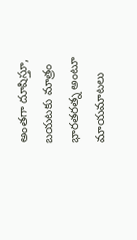అంతగా దూషిస్తూ, బయటకు మాత్రం భారతరత్న అంటూ మాయమాటలు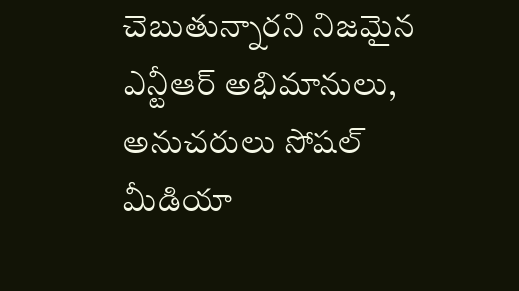చెబుతున్నారని నిజమైన ఎన్టీఆర్ అభిమానులు, అనుచరులు సోషల్ మీడియా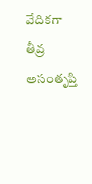వేదికగా తీవ్ర అసంతృప్తి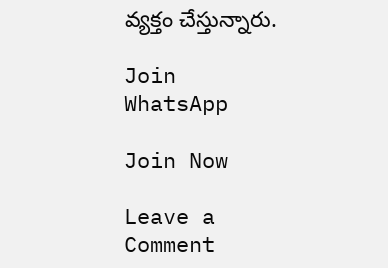వ్యక్తం చేస్తున్నారు.

Join WhatsApp

Join Now

Leave a Comment